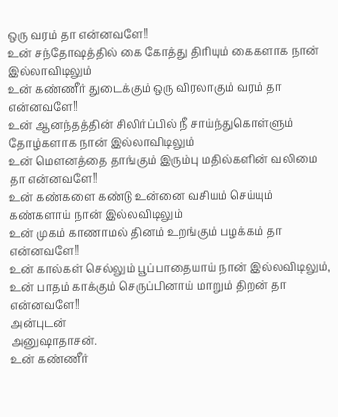ஒரு வரம் தா என்னவளே!!
உன் சந்தோஷத்தில் கை கோத்து திரியும் கைகளாக நான் இல்லாவிடிலும்
உன் கண்ணீர் துடைக்கும் ஒரு விரலாகும் வரம் தா என்னவளே!!
உன் ஆனந்தத்தின் சிலிர்ப்பில் நீ சாய்ந்துகொள்ளும் தோழ்களாக நான் இல்லாவிடிலும்
உன் மௌனத்தை தாங்கும் இரும்பு மதில்களின் வலிமை தா என்னவளே!!
உன் கண்களை கண்டு உன்னை வசியம் செய்யும் கண்களாய் நான் இல்லவிடிலும்
உன் முகம் காணாமல் தினம் உறங்கும் பழக்கம் தா என்னவளே!!
உன் கால்கள் செல்லும் பூப்பாதையாய் நான் இல்லவிடிலும்,
உன் பாதம் காக்கும் செருப்பினாய் மாறும் திறன் தா என்னவளே!!
அன்புடன்
அனுஷாதாசன்.
உன் கண்ணீர்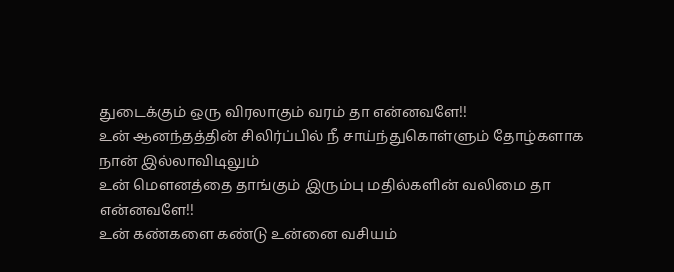துடைக்கும் ஒரு விரலாகும் வரம் தா என்னவளே!!
உன் ஆனந்தத்தின் சிலிர்ப்பில் நீ சாய்ந்துகொள்ளும் தோழ்களாக நான் இல்லாவிடிலும்
உன் மௌனத்தை தாங்கும் இரும்பு மதில்களின் வலிமை தா என்னவளே!!
உன் கண்களை கண்டு உன்னை வசியம்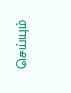செய்யும்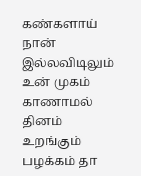கண்களாய் நான் இல்லவிடிலும்
உன் முகம் காணாமல் தினம் உறங்கும் பழக்கம் தா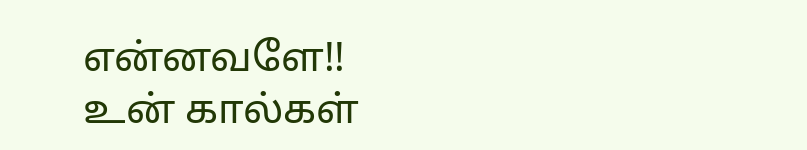என்னவளே!!
உன் கால்கள்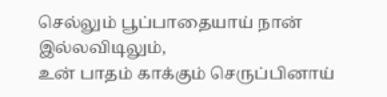செல்லும் பூப்பாதையாய் நான் இல்லவிடிலும்,
உன் பாதம் காக்கும் செருப்பினாய்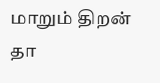மாறும் திறன் தா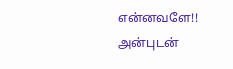என்னவளே!!
அன்புடன்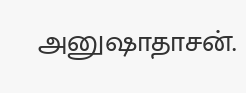அனுஷாதாசன்.